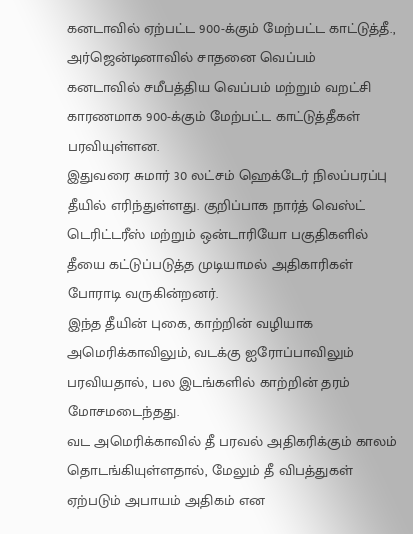கனடாவில் ஏற்பட்ட 900-க்கும் மேற்பட்ட காட்டுத்தீ., அர்ஜென்டினாவில் சாதனை வெப்பம்
கனடாவில் சமீபத்திய வெப்பம் மற்றும் வறட்சி காரணமாக 900-க்கும் மேற்பட்ட காட்டுத்தீகள் பரவியுள்ளன.
இதுவரை சுமார் 30 லட்சம் ஹெக்டேர் நிலப்பரப்பு தீயில் எரிந்துள்ளது. குறிப்பாக நார்த் வெஸ்ட் டெரிட்டரீஸ் மற்றும் ஒன்டாரியோ பகுதிகளில் தீயை கட்டுப்படுத்த முடியாமல் அதிகாரிகள் போராடி வருகின்றனர்.
இந்த தீயின் புகை, காற்றின் வழியாக அமெரிக்காவிலும், வடக்கு ஐரோப்பாவிலும் பரவியதால், பல இடங்களில் காற்றின் தரம் மோசமடைந்தது.
வட அமெரிக்காவில் தீ பரவல் அதிகரிக்கும் காலம் தொடங்கியுள்ளதால், மேலும் தீ விபத்துகள் ஏற்படும் அபாயம் அதிகம் என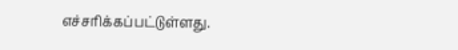எச்சரிக்கப்பட்டுள்ளது.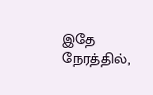இதே நேரத்தில்,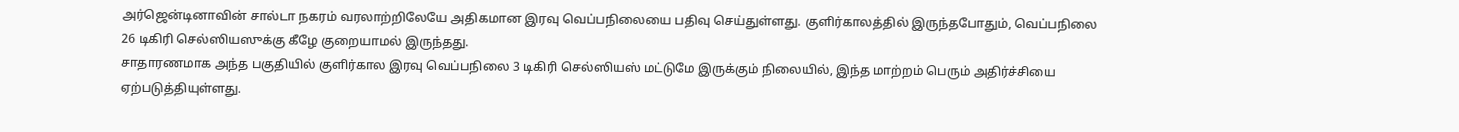அர்ஜென்டினாவின் சால்டா நகரம் வரலாற்றிலேயே அதிகமான இரவு வெப்பநிலையை பதிவு செய்துள்ளது. குளிர்காலத்தில் இருந்தபோதும், வெப்பநிலை 26 டிகிரி செல்ஸியஸுக்கு கீழே குறையாமல் இருந்தது.
சாதாரணமாக அந்த பகுதியில் குளிர்கால இரவு வெப்பநிலை 3 டிகிரி செல்ஸியஸ் மட்டுமே இருக்கும் நிலையில், இந்த மாற்றம் பெரும் அதிர்ச்சியை ஏற்படுத்தியுள்ளது.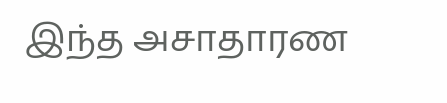இந்த அசாதாரண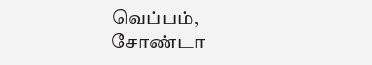வெப்பம், சோண்டா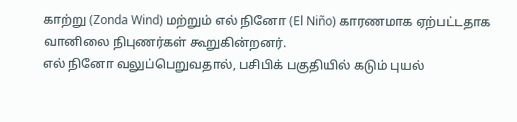காற்று (Zonda Wind) மற்றும் எல் நினோ (El Niño) காரணமாக ஏற்பட்டதாக வானிலை நிபுணர்கள் கூறுகின்றனர்.
எல் நினோ வலுப்பெறுவதால், பசிபிக் பகுதியில் கடும் புயல்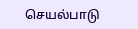செயல்பாடு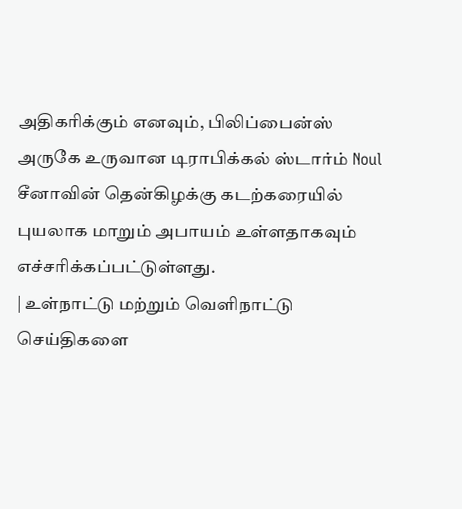அதிகரிக்கும் எனவும், பிலிப்பைன்ஸ் அருகே உருவான டிராபிக்கல் ஸ்டார்ம் Noul சீனாவின் தென்கிழக்கு கடற்கரையில் புயலாக மாறும் அபாயம் உள்ளதாகவும் எச்சரிக்கப்பட்டுள்ளது.
| உள்நாட்டு மற்றும் வெளிநாட்டு செய்திகளை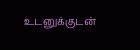உடனுக்குடன்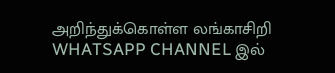அறிந்துக்கொள்ள லங்காசிறி WHATSAPP CHANNEL இல்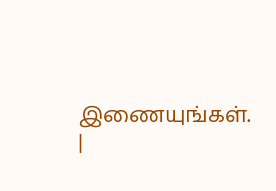இணையுங்கள். |